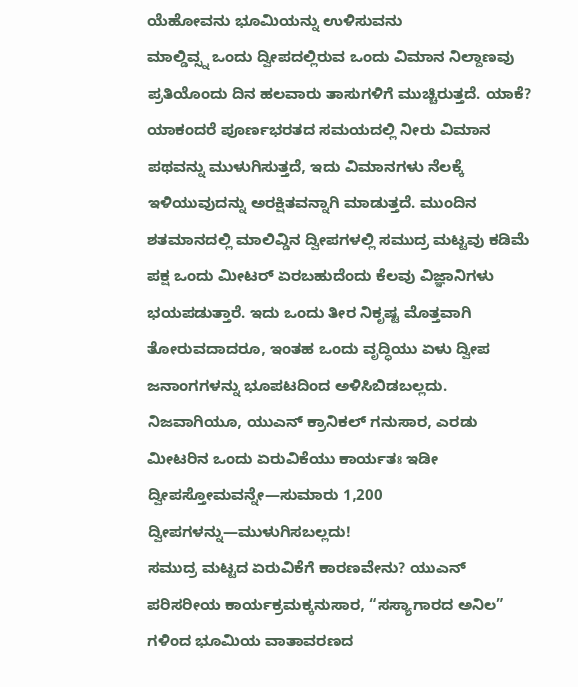ಯೆಹೋವನು ಭೂಮಿಯನ್ನು ಉಳಿಸುವನು
ಮಾಲ್ಡಿವ್ಸ್ನ ಒಂದು ದ್ವೀಪದಲ್ಲಿರುವ ಒಂದು ವಿಮಾನ ನಿಲ್ದಾಣವು ಪ್ರತಿಯೊಂದು ದಿನ ಹಲವಾರು ತಾಸುಗಳಿಗೆ ಮುಚ್ಚಿರುತ್ತದೆ. ಯಾಕೆ? ಯಾಕಂದರೆ ಪೂರ್ಣಭರತದ ಸಮಯದಲ್ಲಿ ನೀರು ವಿಮಾನ ಪಥವನ್ನು ಮುಳುಗಿಸುತ್ತದೆ, ಇದು ವಿಮಾನಗಳು ನೆಲಕ್ಕೆ ಇಳಿಯುವುದನ್ನು ಅರಕ್ಷಿತವನ್ನಾಗಿ ಮಾಡುತ್ತದೆ. ಮುಂದಿನ ಶತಮಾನದಲ್ಲಿ ಮಾಲಿವ್ಡಿನ ದ್ವೀಪಗಳಲ್ಲಿ ಸಮುದ್ರ ಮಟ್ಟವು ಕಡಿಮೆ ಪಕ್ಷ ಒಂದು ಮೀಟರ್ ಏರಬಹುದೆಂದು ಕೆಲವು ವಿಜ್ಞಾನಿಗಳು ಭಯಪಡುತ್ತಾರೆ. ಇದು ಒಂದು ತೀರ ನಿಕೃಷ್ಟ ಮೊತ್ತವಾಗಿ ತೋರುವದಾದರೂ, ಇಂತಹ ಒಂದು ವೃದ್ಧಿಯು ಏಳು ದ್ವೀಪ ಜನಾಂಗಗಳನ್ನು ಭೂಪಟದಿಂದ ಅಳಿಸಿಬಿಡಬಲ್ಲದು. ನಿಜವಾಗಿಯೂ, ಯುಎನ್ ಕ್ರಾನಿಕಲ್ ಗನುಸಾರ, ಎರಡು ಮೀಟರಿನ ಒಂದು ಏರುವಿಕೆಯು ಕಾರ್ಯತಃ ಇಡೀ ದ್ವೀಪಸ್ತೋಮವನ್ನೇ—ಸುಮಾರು 1,200 ದ್ವೀಪಗಳನ್ನು—ಮುಳುಗಿಸಬಲ್ಲದು!
ಸಮುದ್ರ ಮಟ್ಟದ ಏರುವಿಕೆಗೆ ಕಾರಣವೇನು? ಯುಎನ್ ಪರಿಸರೀಯ ಕಾರ್ಯಕ್ರಮಕ್ಕನುಸಾರ, “ಸಸ್ಯಾಗಾರದ ಅನಿಲ” ಗಳಿಂದ ಭೂಮಿಯ ವಾತಾವರಣದ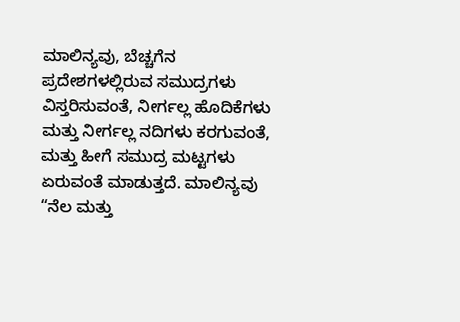ಮಾಲಿನ್ಯವು, ಬೆಚ್ಚಗೆನ ಪ್ರದೇಶಗಳಲ್ಲಿರುವ ಸಮುದ್ರಗಳು ವಿಸ್ತರಿಸುವಂತೆ, ನೀರ್ಗಲ್ಲ ಹೊದಿಕೆಗಳು ಮತ್ತು ನೀರ್ಗಲ್ಲ ನದಿಗಳು ಕರಗುವಂತೆ, ಮತ್ತು ಹೀಗೆ ಸಮುದ್ರ ಮಟ್ಟಗಳು ಏರುವಂತೆ ಮಾಡುತ್ತದೆ. ಮಾಲಿನ್ಯವು “ನೆಲ ಮತ್ತು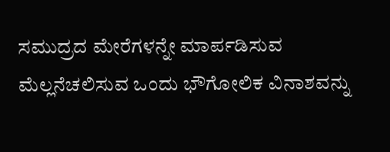ಸಮುದ್ರದ ಮೇರೆಗಳನ್ನೇ ಮಾರ್ಪಡಿಸುವ ಮೆಲ್ಲನೆಚಲಿಸುವ ಒಂದು ಭೌಗೋಲಿಕ ವಿನಾಶವನ್ನು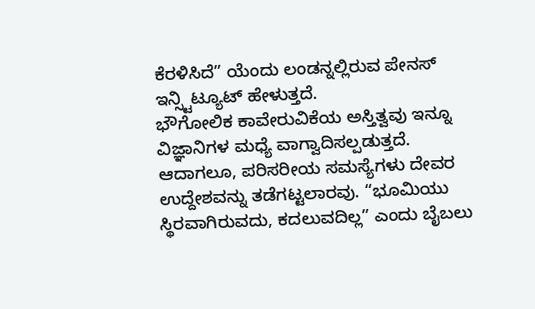ಕೆರಳಿಸಿದೆ” ಯೆಂದು ಲಂಡನ್ನಲ್ಲಿರುವ ಪೇನಸ್ ಇನ್ಸ್ಟಿಟ್ಯೂಟ್ ಹೇಳುತ್ತದೆ.
ಭೌಗೋಲಿಕ ಕಾವೇರುವಿಕೆಯ ಅಸ್ತಿತ್ವವು ಇನ್ನೂ ವಿಜ್ಞಾನಿಗಳ ಮಧ್ಯೆ ವಾಗ್ವಾದಿಸಲ್ಪಡುತ್ತದೆ. ಆದಾಗಲೂ, ಪರಿಸರೀಯ ಸಮಸ್ಯೆಗಳು ದೇವರ ಉದ್ದೇಶವನ್ನು ತಡೆಗಟ್ಟಲಾರವು. “ಭೂಮಿಯು ಸ್ಥಿರವಾಗಿರುವದು, ಕದಲುವದಿಲ್ಲ” ಎಂದು ಬೈಬಲು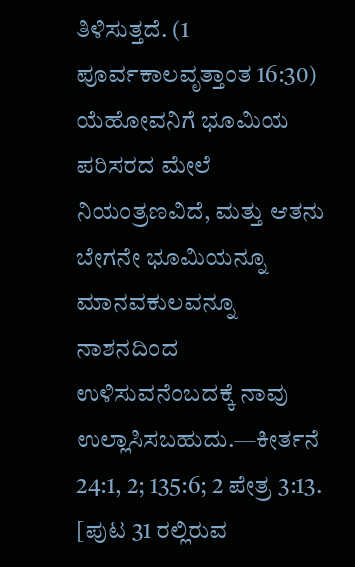ತಿಳಿಸುತ್ತದೆ. (1 ಪೂರ್ವಕಾಲವೃತ್ತಾಂತ 16:30) ಯೆಹೋವನಿಗೆ ಭೂಮಿಯ ಪರಿಸರದ ಮೇಲೆ ನಿಯಂತ್ರಣವಿದೆ, ಮತ್ತು ಆತನು ಬೇಗನೇ ಭೂಮಿಯನ್ನೂ ಮಾನವಕುಲವನ್ನೂ ನಾಶನದಿಂದ ಉಳಿಸುವನೆಂಬದಕ್ಕೆ ನಾವು ಉಲ್ಲಾಸಿಸಬಹುದು.—ಕೀರ್ತನೆ 24:1, 2; 135:6; 2 ಪೇತ್ರ 3:13.
[ಪುಟ 31 ರಲ್ಲಿರುವ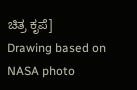ಚಿತ್ರ ಕೃಪೆ]
Drawing based on NASA photo